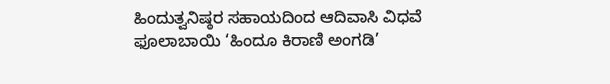ಹಿಂದುತ್ವನಿಷ್ಠರ ಸಹಾಯದಿಂದ ಆದಿವಾಸಿ ವಿಧವೆ ಫೂಲಾಬಾಯಿ ‘ಹಿಂದೂ ಕಿರಾಣಿ ಅಂಗಡಿ’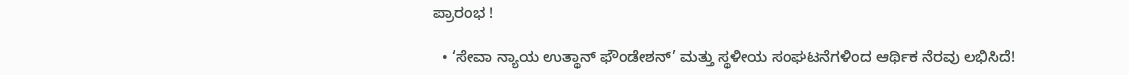ಪ್ರಾರಂಭ !

  • ‘ಸೇವಾ ನ್ಯಾಯ ಉತ್ಥಾನ್ ಫೌಂಡೇಶನ್’ ಮತ್ತು ಸ್ಥಳೀಯ ಸಂಘಟನೆಗಳಿಂದ ಆರ್ಥಿಕ ನೆರವು ಲಭಿಸಿದೆ!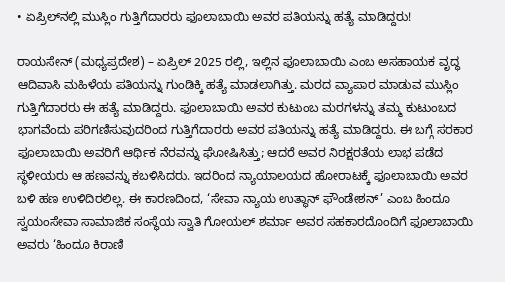• ಏಪ್ರಿಲ್‌ನಲ್ಲಿ ಮುಸ್ಲಿಂ ಗುತ್ತಿಗೆದಾರರು ಫೂಲಾಬಾಯಿ ಅವರ ಪತಿಯನ್ನು ಹತ್ಯೆ ಮಾಡಿದ್ದರು!

ರಾಯಸೇನ್ (ಮಧ್ಯಪ್ರದೇಶ) – ಏಪ್ರಿಲ್ 2025 ರಲ್ಲಿ, ಇಲ್ಲಿನ ಫೂಲಾಬಾಯಿ ಎಂಬ ಅಸಹಾಯಕ ವೃದ್ಧ ಆದಿವಾಸಿ ಮಹಿಳೆಯ ಪತಿಯನ್ನು ಗುಂಡಿಕ್ಕಿ ಹತ್ಯೆ ಮಾಡಲಾಗಿತ್ತು. ಮರದ ವ್ಯಾಪಾರ ಮಾಡುವ ಮುಸ್ಲಿಂ ಗುತ್ತಿಗೆದಾರರು ಈ ಹತ್ಯೆ ಮಾಡಿದ್ದರು. ಫೂಲಾಬಾಯಿ ಅವರ ಕುಟುಂಬ ಮರಗಳನ್ನು ತಮ್ಮ ಕುಟುಂಬದ ಭಾಗವೆಂದು ಪರಿಗಣಿಸುವುದರಿಂದ ಗುತ್ತಿಗೆದಾರರು ಅವರ ಪತಿಯನ್ನು ಹತ್ಯೆ ಮಾಡಿದ್ದರು. ಈ ಬಗ್ಗೆ ಸರಕಾರ ಫೂಲಾಬಾಯಿ ಅವರಿಗೆ ಆರ್ಥಿಕ ನೆರವನ್ನು ಘೋಷಿಸಿತ್ತು; ಆದರೆ ಅವರ ನಿರಕ್ಷರತೆಯ ಲಾಭ ಪಡೆದ ಸ್ಥಳೀಯರು ಆ ಹಣವನ್ನು ಕಬಳಿಸಿದರು. ಇದರಿಂದ ನ್ಯಾಯಾಲಯದ ಹೋರಾಟಕ್ಕೆ ಫೂಲಾಬಾಯಿ ಅವರ ಬಳಿ ಹಣ ಉಳಿದಿರಲಿಲ್ಲ. ಈ ಕಾರಣದಿಂದ, ‘ಸೇವಾ ನ್ಯಾಯ ಉತ್ಥಾನ್ ಫೌಂಡೇಶನ್’ ಎಂಬ ಹಿಂದೂ ಸ್ವಯಂಸೇವಾ ಸಾಮಾಜಿಕ ಸಂಸ್ಥೆಯ ಸ್ವಾತಿ ಗೋಯಲ್ ಶರ್ಮಾ ಅವರ ಸಹಕಾರದೊಂದಿಗೆ ಫೂಲಾಬಾಯಿ ಅವರು ‘ಹಿಂದೂ ಕಿರಾಣಿ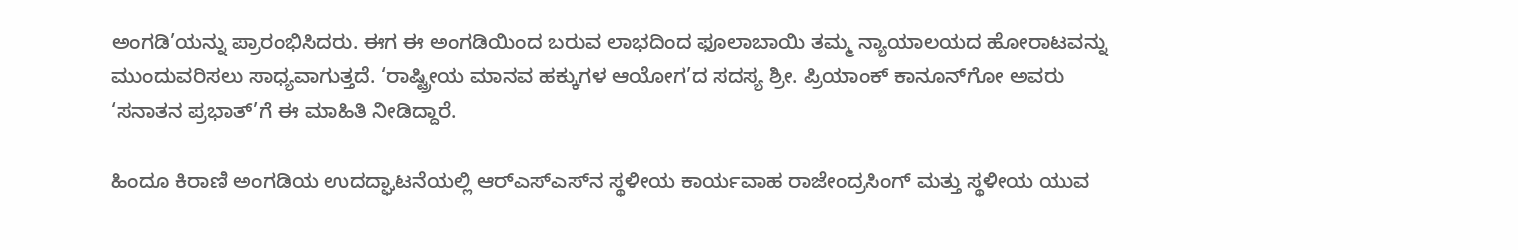ಅಂಗಡಿ’ಯನ್ನು ಪ್ರಾರಂಭಿಸಿದರು. ಈಗ ಈ ಅಂಗಡಿಯಿಂದ ಬರುವ ಲಾಭದಿಂದ ಫೂಲಾಬಾಯಿ ತಮ್ಮ ನ್ಯಾಯಾಲಯದ ಹೋರಾಟವನ್ನು ಮುಂದುವರಿಸಲು ಸಾಧ್ಯವಾಗುತ್ತದೆ. ‘ರಾಷ್ಟ್ರೀಯ ಮಾನವ ಹಕ್ಕುಗಳ ಆಯೋಗ’ದ ಸದಸ್ಯ ಶ್ರೀ. ಪ್ರಿಯಾಂಕ್ ಕಾನೂನ್‌ಗೋ ಅವರು ‘ಸನಾತನ ಪ್ರಭಾತ್’ಗೆ ಈ ಮಾಹಿತಿ ನೀಡಿದ್ದಾರೆ.

ಹಿಂದೂ ಕಿರಾಣಿ ಅಂಗಡಿಯ ಉದದ್ಘಾಟನೆಯಲ್ಲಿ ಆರ್‌ಎಸ್‌ಎಸ್‌ನ ಸ್ಥಳೀಯ ಕಾರ್ಯವಾಹ ರಾಜೇಂದ್ರಸಿಂಗ್ ಮತ್ತು ಸ್ಥಳೀಯ ಯುವ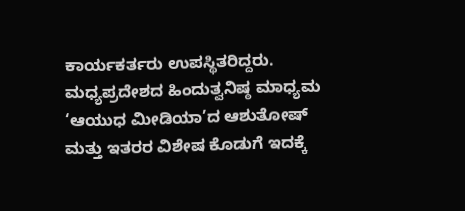ಕಾರ್ಯಕರ್ತರು ಉಪಸ್ಥಿತರಿದ್ದರು. ಮಧ್ಯಪ್ರದೇಶದ ಹಿಂದುತ್ವನಿಷ್ಠ ಮಾಧ್ಯಮ ‘ಆಯುಧ ಮೀಡಿಯಾ’ದ ಆಶುತೋಷ್ ಮತ್ತು ಇತರರ ವಿಶೇಷ ಕೊಡುಗೆ ಇದಕ್ಕೆ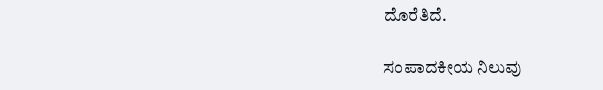ದೊರೆತಿದೆ.

ಸಂಪಾದಕೀಯ ನಿಲುವು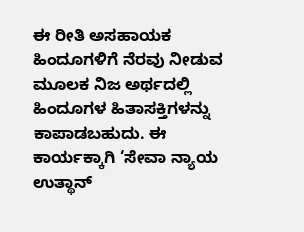ಈ ರೀತಿ ಅಸಹಾಯಕ ಹಿಂದೂಗಳಿಗೆ ನೆರವು ನೀಡುವ ಮೂಲಕ ನಿಜ ಅರ್ಥದಲ್ಲಿ ಹಿಂದೂಗಳ ಹಿತಾಸಕ್ತಿಗಳನ್ನು ಕಾಪಾಡಬಹುದು. ಈ ಕಾರ್ಯಕ್ಕಾಗಿ ‘ಸೇವಾ ನ್ಯಾಯ ಉತ್ಥಾನ್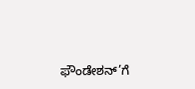ಫೌಂಡೇಶನ್’ಗೆ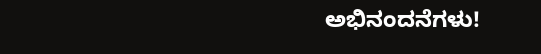ಅಭಿನಂದನೆಗಳು!